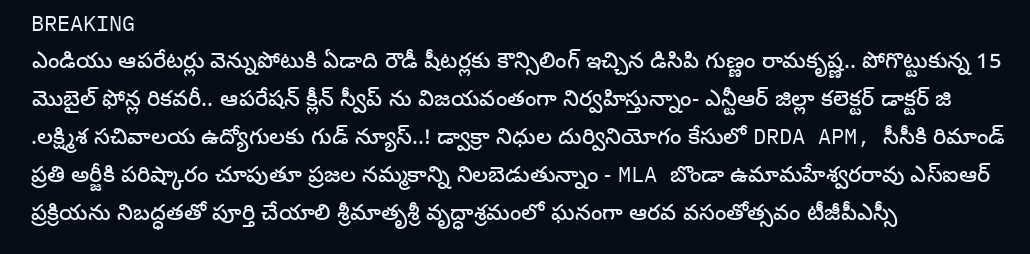BREAKING
ఎండియు ఆపరేటర్లు వెన్నుపోటుకి ఏడాది రౌడీ షీటర్లకు కౌన్సిలింగ్ ఇచ్చిన డిసిపి గుణ్ణం రామకృష్ణ.. పోగొట్టుకున్న 15 మొబైల్ ఫోన్ల రికవరీ.. ఆపరేషన్ క్లీన్ స్వీప్ ను విజయవంతంగా నిర్వహిస్తున్నాం- ఎన్టీఆర్ జిల్లా కలెక్టర్ డాక్టర్ జి .లక్ష్మిశ సచివాలయ ఉద్యోగులకు గుడ్ న్యూస్..! డ్వాక్రా నిధుల దుర్వినియోగం కేసులో DRDA APM, సీసీకి రిమాండ్ ప్రతి అర్జీకి పరిష్కారం చూపుతూ ప్రజల నమ్మకాన్ని నిలబెడుతున్నాం - MLA బొండా ఉమామహేశ్వరరావు ఎస్‌ఐఆర్ ప్రక్రియను నిబద్ధతతో పూర్తి చేయాలి శ్రీమాతృశ్రీ వృద్ధాశ్రమంలో ఘనంగా ఆరవ వసంతోత్సవం టీజీపీఎస్సీ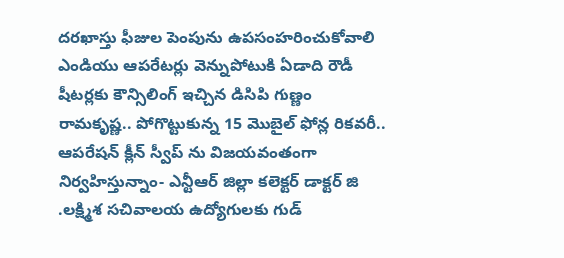దరఖాస్తు ఫీజుల పెంపును ఉపసంహరించుకోవాలి ఎండియు ఆపరేటర్లు వెన్నుపోటుకి ఏడాది రౌడీ షీటర్లకు కౌన్సిలింగ్ ఇచ్చిన డిసిపి గుణ్ణం రామకృష్ణ.. పోగొట్టుకున్న 15 మొబైల్ ఫోన్ల రికవరీ.. ఆపరేషన్ క్లీన్ స్వీప్ ను విజయవంతంగా నిర్వహిస్తున్నాం- ఎన్టీఆర్ జిల్లా కలెక్టర్ డాక్టర్ జి .లక్ష్మిశ సచివాలయ ఉద్యోగులకు గుడ్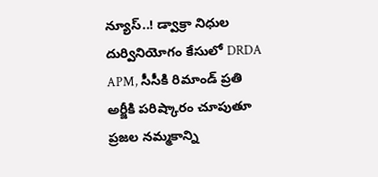న్యూస్..! డ్వాక్రా నిధుల దుర్వినియోగం కేసులో DRDA APM, సీసీకి రిమాండ్ ప్రతి అర్జీకి పరిష్కారం చూపుతూ ప్రజల నమ్మకాన్ని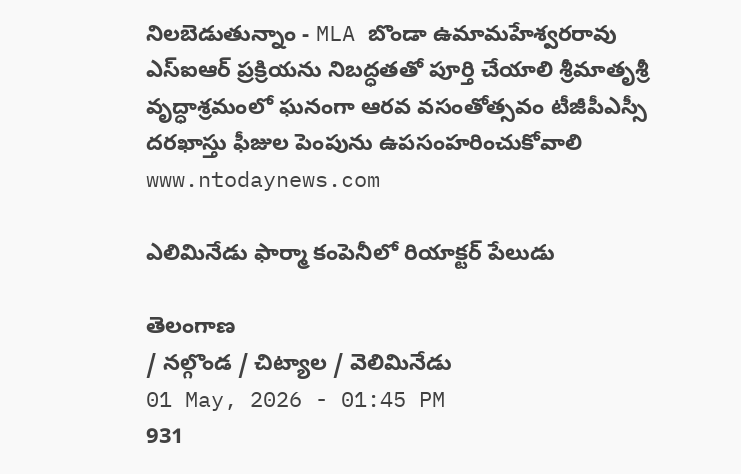నిలబెడుతున్నాం - MLA బొండా ఉమామహేశ్వరరావు ఎస్‌ఐఆర్ ప్రక్రియను నిబద్ధతతో పూర్తి చేయాలి శ్రీమాతృశ్రీ వృద్ధాశ్రమంలో ఘనంగా ఆరవ వసంతోత్సవం టీజీపీఎస్సీ దరఖాస్తు ఫీజుల పెంపును ఉపసంహరించుకోవాలి
www.ntodaynews.com

ఎలిమినేడు ఫార్మా కంపెనీలో రియాక్టర్ పేలుడు

తెలంగాణ
/ నల్గొండ / చిట్యాల / వెలిమినేడు
01 May, 2026 - 01:45 PM
931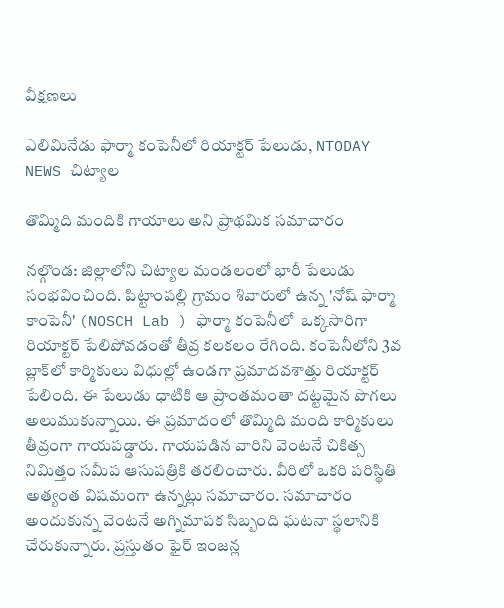వీక్షణలు

ఎలిమినేడు ఫార్మా కంపెనీలో రియాక్టర్ పేలుడు, NTODAY NEWS చిట్యాల

తొమ్మిది మందికి గాయాలు అని ప్రాథమిక సమాచారం

నల్గొండ: జిల్లాలోని చిట్యాల మండలంలో భారీ పేలుడు సంభవించింది. పిట్టాంపల్లి గ్రామం శివారులో ఉన్న 'నోష్ ఫార్మా కాంపెనీ' (NOSCH Lab ) ఫార్మా కంపెనీలో  ఒక్కసారిగా రియాక్టర్ పేలిపోవడంతో తీవ్ర కలకలం రేగింది. కంపెనీలోని 3వ బ్లాక్‌లో కార్మికులు విధుల్లో ఉండగా ప్రమాదవశాత్తు రియాక్టర్ పేలింది. ఈ పేలుడు ధాటికి ఆ ప్రాంతమంతా దట్టమైన పొగలు అలుముకున్నాయి. ఈ ప్రమాదంలో తొమ్మిది మంది కార్మికులు తీవ్రంగా గాయపడ్డారు. గాయపడిన వారిని వెంటనే చికిత్స నిమిత్తం సమీప ఆసుపత్రికి తరలించారు. వీరిలో ఒకరి పరిస్థితి అత్యంత విషమంగా ఉన్నట్లు సమాచారం. సమాచారం అందుకున్న వెంటనే అగ్నిమాపక సిబ్బంది ఘటనా స్థలానికి చేరుకున్నారు. ప్రస్తుతం ఫైర్ ఇంజన్ల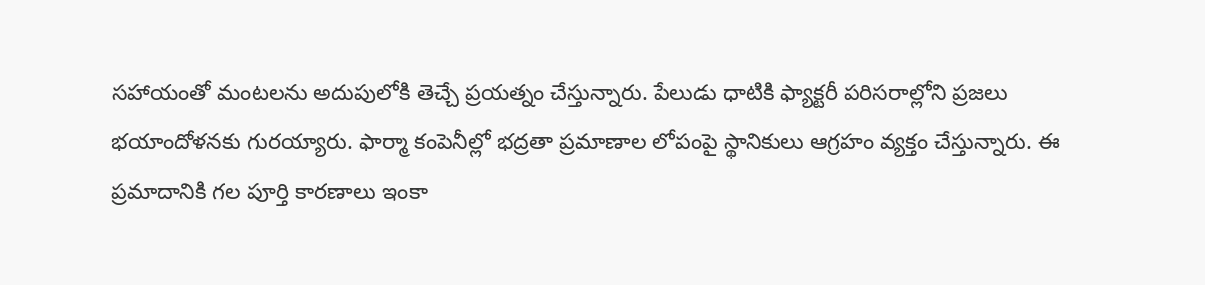సహాయంతో మంటలను అదుపులోకి తెచ్చే ప్రయత్నం చేస్తున్నారు. పేలుడు ధాటికి ఫ్యాక్టరీ పరిసరాల్లోని ప్రజలు భయాందోళనకు గురయ్యారు. ఫార్మా కంపెనీల్లో భద్రతా ప్రమాణాల లోపంపై స్థానికులు ఆగ్రహం వ్యక్తం చేస్తున్నారు. ఈ ప్రమాదానికి గల పూర్తి కారణాలు ఇంకా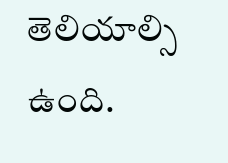తెలియాల్సి ఉంది.